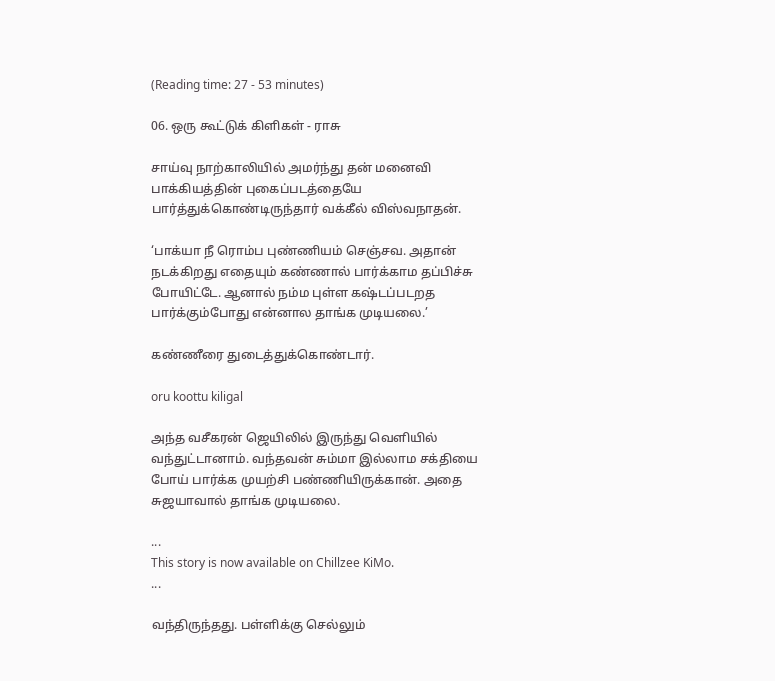(Reading time: 27 - 53 minutes)

06. ஒரு கூட்டுக் கிளிகள் - ராசு

சாய்வு நாற்காலியில் அமர்ந்து தன் மனைவி பாக்கியத்தின் புகைப்படத்தையே பார்த்துக்கொண்டிருந்தார் வக்கீல் விஸ்வநாதன்.

‘பாக்யா நீ ரொம்ப புண்ணியம் செஞ்சவ. அதான் நடக்கிறது எதையும் கண்ணால் பார்க்காம தப்பிச்சு போயிட்டே. ஆனால் நம்ம புள்ள கஷ்டப்படறத பார்க்கும்போது என்னால தாங்க முடியலை.’

கண்ணீரை துடைத்துக்கொண்டார்.

oru koottu kiligal

அந்த வசீகரன் ஜெயிலில் இருந்து வெளியில் வந்துட்டானாம். வந்தவன் சும்மா இல்லாம சக்தியை போய் பார்க்க முயற்சி பண்ணியிருக்கான். அதை சுஜயாவால் தாங்க முடியலை.

...
This story is now available on Chillzee KiMo.
...

வந்திருந்தது. பள்ளிக்கு செல்லும்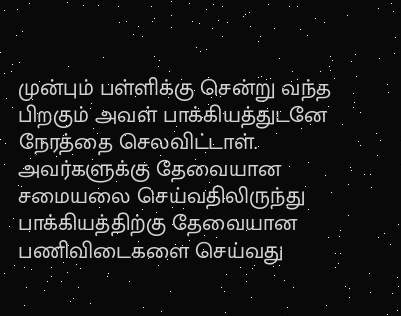முன்பும் பள்ளிக்கு சென்று வந்த பிறகும் அவள் பாக்கியத்துடனே நேரத்தை செலவிட்டாள். அவர்களுக்கு தேவையான சமையலை செய்வதிலிருந்து பாக்கியத்திற்கு தேவையான பணிவிடைகளை செய்வது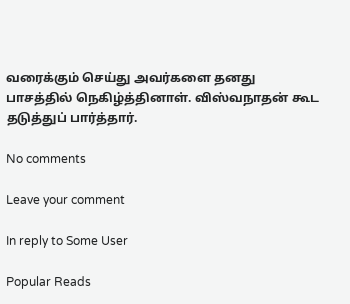வரைக்கும் செய்து அவர்களை தனது பாசத்தில் நெகிழ்த்தினாள். விஸ்வநாதன் கூட தடுத்துப் பார்த்தார்.

No comments

Leave your comment

In reply to Some User

Popular Reads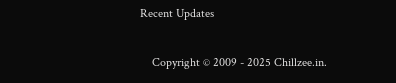Recent Updates

    Copyright © 2009 - 2025 Chillzee.in.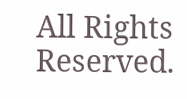All Rights Reserved.